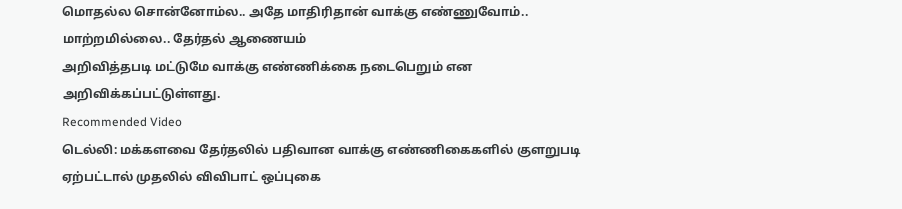மொதல்ல சொன்னோம்ல.. அதே மாதிரிதான் வாக்கு எண்ணுவோம்.. மாற்றமில்லை.. தேர்தல் ஆணையம்
அறிவித்தபடி மட்டுமே வாக்கு எண்ணிக்கை நடைபெறும் என அறிவிக்கப்பட்டுள்ளது.
Recommended Video
டெல்லி: மக்களவை தேர்தலில் பதிவான வாக்கு எண்ணிகைகளில் குளறுபடி ஏற்பட்டால் முதலில் விவிபாட் ஒப்புகை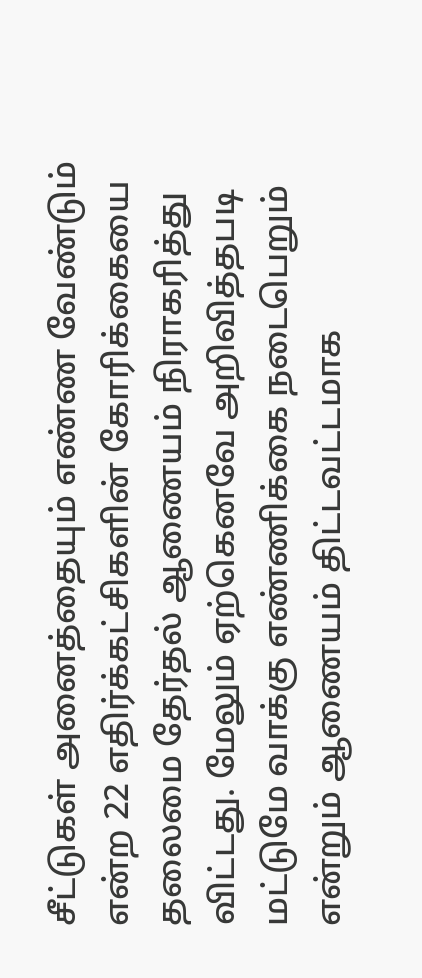சீட்டுகள் அனைத்தையும் எண்ண வேண்டும் என்ற 22 எதிர்க்கட்சிகளின் கோரிக்கையை தலைமை தேர்தல் ஆணையம் நிராகரித்து விட்டது. மேலும் ஏற்கெனவே அறிவித்தபடி மட்டுமே வாக்கு எண்ணிக்கை நடைபெறும் என்றும் ஆணையம் திட்டவட்டமாக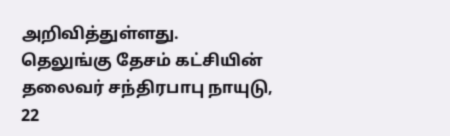அறிவித்துள்ளது.
தெலுங்கு தேசம் கட்சியின் தலைவர் சந்திரபாபு நாயுடு, 22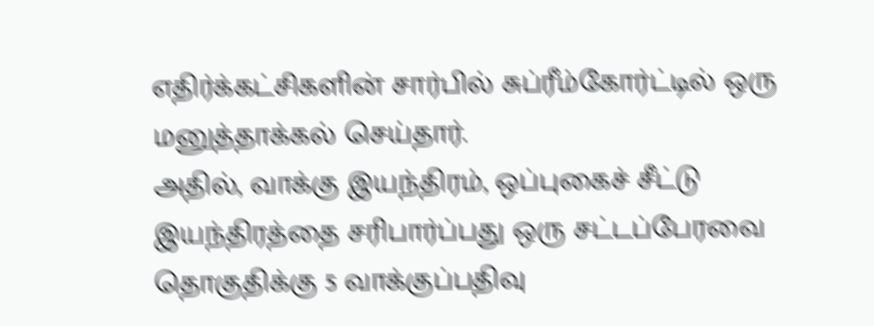எதிர்க்கட்சிகளின் சார்பில் சுப்ரீம்கோர்ட்டில் ஒரு மனுத்தாக்கல் செய்தார்.
அதில், வாக்கு இயந்திரம், ஒப்புகைச் சீட்டு இயந்திரத்தை சரிபார்ப்பது ஒரு சட்டப்பேரவை தொகுதிக்கு 5 வாக்குப்பதிவு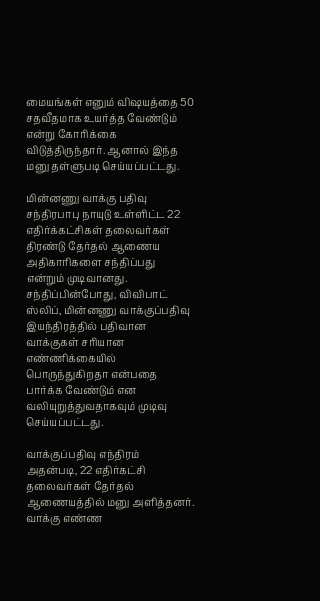மையங்கள் எனும் விஷயத்தை 50 சதவீதமாக உயர்த்த வேண்டும் என்று கோரிக்கை விடுத்திருந்தார். ஆனால் இந்த மனு தள்ளுபடி செய்யப்பட்டது.

மின்னணு வாக்கு பதிவு
சந்திரபாபு நாயுடு உள்ளிட்ட 22 எதிர்க்கட்சிகள் தலைவர்கள் திரண்டு தேர்தல் ஆணைய அதிகாரிகளை சந்திப்பது என்றும் முடிவானது. சந்திப்பின்போது, விவிபாட் ஸ்லிப், மின்னணு வாக்குப்பதிவு இயந்திரத்தில் பதிவான வாக்குகள் சரியான எண்ணிக்கையில் பொருந்துகிறதா என்பதை பார்க்க வேண்டும் என வலியுறுத்துவதாகவும் முடிவு செய்யப்பட்டது.

வாக்குப்பதிவு எந்திரம்
அதன்படி, 22 எதிர்கட்சி தலைவர்கள் தேர்தல் ஆணையத்தில் மனு அளித்தனர். வாக்கு எண்ண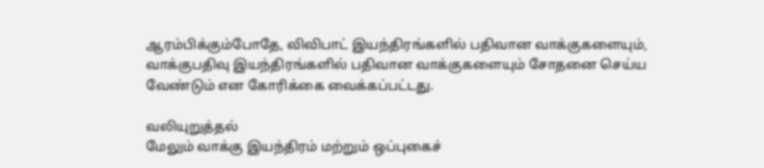ஆரம்பிக்கும்போதே, விவிபாட் இயந்திரங்களில் பதிவான வாக்குகளையும், வாக்குபதிவு இயந்திரங்களில் பதிவான வாக்குகளையும் சோதனை செய்ய வேண்டும் என கோரிக்கை வைக்கப்பட்டது.

வலியுறுத்தல்
மேலும் வாக்கு இயந்திரம் மற்றும் ஒப்புகைச்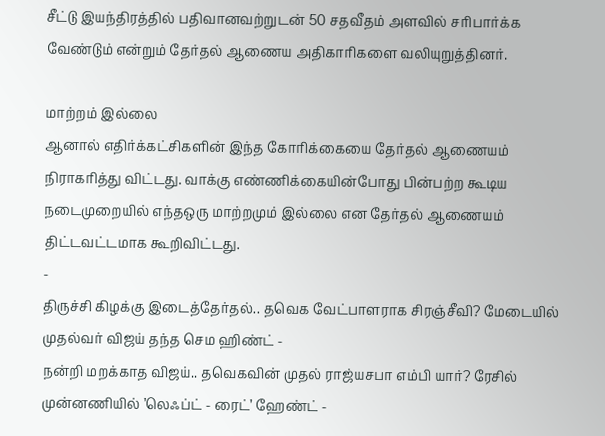சீட்டு இயந்திரத்தில் பதிவானவற்றுடன் 50 சதவீதம் அளவில் சரிபார்க்க வேண்டும் என்றும் தேர்தல் ஆணைய அதிகாரிகளை வலியுறுத்தினர்.

மாற்றம் இல்லை
ஆனால் எதிர்க்கட்சிகளின் இந்த கோரிக்கையை தேர்தல் ஆணையம் நிராகரித்து விட்டது. வாக்கு எண்ணிக்கையின்போது பின்பற்ற கூடிய நடைமுறையில் எந்தஒரு மாற்றமும் இல்லை என தேர்தல் ஆணையம் திட்டவட்டமாக கூறிவிட்டது.
-
திருச்சி கிழக்கு இடைத்தேர்தல்.. தவெக வேட்பாளராக சிரஞ்சீவி? மேடையில் முதல்வர் விஜய் தந்த செம ஹிண்ட் -
நன்றி மறக்காத விஜய்.. தவெகவின் முதல் ராஜ்யசபா எம்பி யார்? ரேசில் முன்னணியில் ’லெஃப்ட் - ரைட்’ ஹேண்ட் -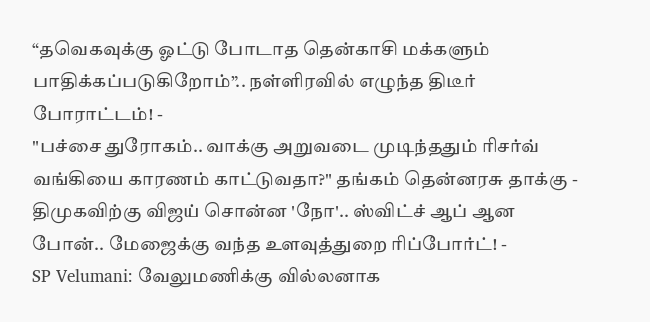“தவெகவுக்கு ஓட்டு போடாத தென்காசி மக்களும் பாதிக்கப்படுகிறோம்”.. நள்ளிரவில் எழுந்த திடீர் போராட்டம்! -
"பச்சை துரோகம்.. வாக்கு அறுவடை முடிந்ததும் ரிசர்வ் வங்கியை காரணம் காட்டுவதா?" தங்கம் தென்னரசு தாக்கு -
திமுகவிற்கு விஜய் சொன்ன 'நோ'.. ஸ்விட்ச் ஆப் ஆன போன்.. மேஜைக்கு வந்த உளவுத்துறை ரிப்போர்ட்! -
SP Velumani: வேலுமணிக்கு வில்லனாக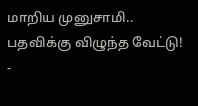மாறிய முனுசாமி.. பதவிக்கு விழுந்த வேட்டு! -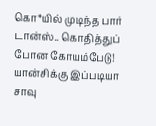கொ*யில் முடிந்த பார் டான்ஸ்.. கொதித்துப் போன கோயம்பேடு! யான்சிக்கு இப்படியா சாவு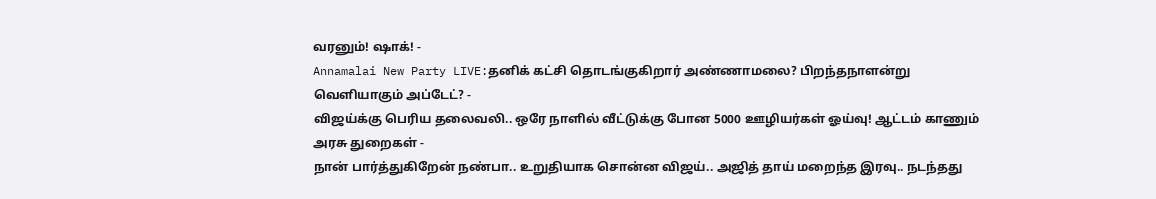வரனும்! ஷாக்! -
Annamalai New Party LIVE:தனிக் கட்சி தொடங்குகிறார் அண்ணாமலை? பிறந்தநாளன்று வெளியாகும் அப்டேட்? -
விஜய்க்கு பெரிய தலைவலி.. ஒரே நாளில் வீட்டுக்கு போன 5000 ஊழியர்கள் ஓய்வு! ஆட்டம் காணும் அரசு துறைகள் -
நான் பார்த்துகிறேன் நண்பா.. உறுதியாக சொன்ன விஜய்.. அஜித் தாய் மறைந்த இரவு.. நடந்தது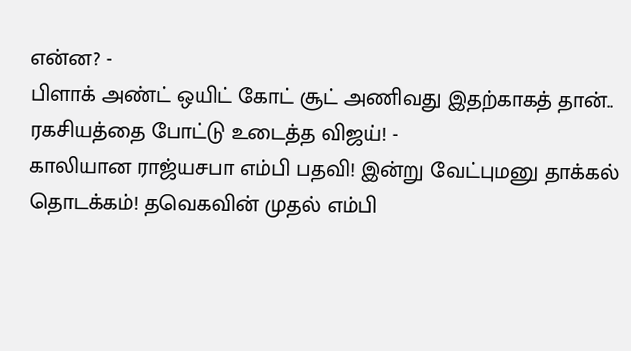என்ன? -
பிளாக் அண்ட் ஒயிட் கோட் சூட் அணிவது இதற்காகத் தான்.. ரகசியத்தை போட்டு உடைத்த விஜய்! -
காலியான ராஜ்யசபா எம்பி பதவி! இன்று வேட்புமனு தாக்கல் தொடக்கம்! தவெகவின் முதல் எம்பி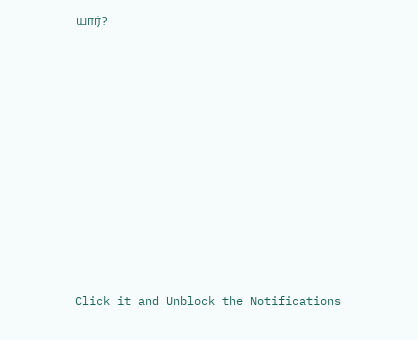யார்?












Click it and Unblock the Notifications